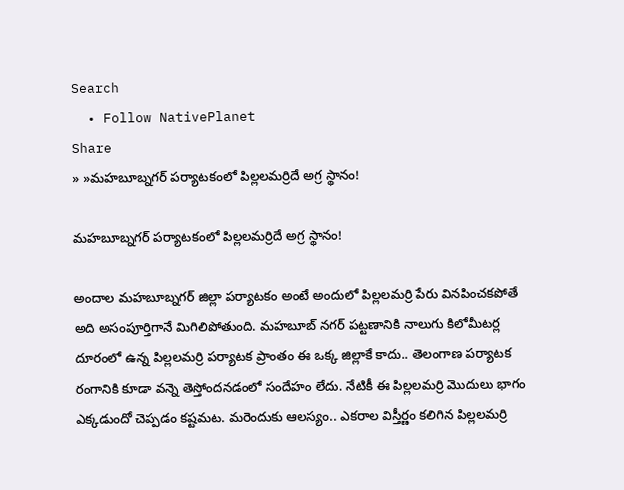Search
  • Follow NativePlanet
Share
» »మహబూబ్నగర్ ప‌ర్యాట‌కంలో పిల్ల‌ల‌మ‌ర్రిదే అగ్ర‌ స్థానం!

మహబూబ్నగర్ ప‌ర్యాట‌కంలో పిల్ల‌ల‌మ‌ర్రిదే అగ్ర‌ స్థానం!

అందాల‌ మహబూబ్నగర్ జిల్లా ప‌ర్యాట‌కం అంటే అందులో పిల్ల‌ల‌మ‌ర్రి పేరు విన‌పించ‌క‌పోతే అది అసంపూర్తిగానే మిగిలిపోతుంది. మ‌హ‌బూబ్ న‌గ‌ర్ ప‌ట్ట‌ణానికి నాలుగు కిలోమీట‌ర్ల దూరంలో ఉన్న పిల్ల‌లమ‌ర్రి ప‌ర్యాట‌క ప్రాంతం ఈ ఒక్క జిల్లాకే కాదు.. తెలంగాణ ప‌ర్యాట‌క రంగానికి కూడా వ‌న్నె తెస్తోంద‌న‌డంలో సందేహం లేదు. నేటికీ ఈ పిల్ల‌ల‌మ‌ర్రి మొదులు భాగం ఎక్క‌డుందో చెప్ప‌డం క‌ష్ట‌మ‌ట‌. మ‌రెందుకు ఆల‌స్యం.. ఎక‌రాల విస్తీర్ణం క‌లిగిన పిల్ల‌ల‌మ‌ర్రి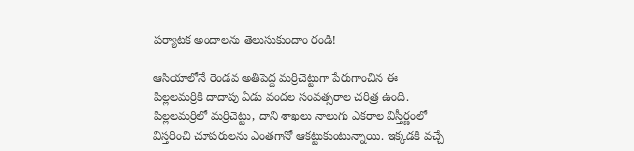ప‌ర్యాట‌క అందాల‌ను తెలుసుకుందాం రండి!

ఆసియాలోనే రెండవ అతిపెద్ద మ‌ర్రిచెట్టుగా పేరుగాంచిన ఈ పిల్లలమ‌ర్రికి దాదాపు ఏడు వంద‌ల సంవ‌త్స‌రాల చ‌రిత్ర ఉంది. పిల్లలమర్రిలో మర్రిచెట్టు, దాని శాఖలు నాలుగు ఎకరాల విస్తీర్ణంలో విస్తరించి చూప‌రుల‌ను ఎంత‌గానో ఆక‌ట్టుకుంటున్నాయి. ఇక్కడకి వ‌చ్చే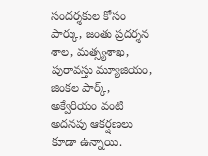సంద‌ర్శ‌కుల కోసం పార్కు, జంతు ప్రదర్శన శాల, మత్స్యశాఖ, పురావస్తు మ్యూజియం, జింకల పార్క్, అక్వేరియం వంటి అద‌న‌పు ఆక‌ర్ష‌ణ‌లు కూడా ఉన్నాయి.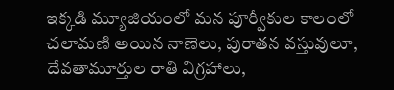ఇక్క‌డి మ్యూజియంలో మన పూర్వీకుల కాలంలో చలామణి అయిన‌ నాణెలు, పురాతన వస్తువులూ, దేవతామూర్తుల రాతి విగ్రహాలు,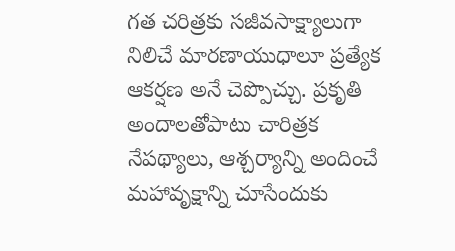గ‌త చ‌రిత్ర‌కు స‌జీవసాక్ష్యాలుగా నిలిచే మారణాయుధాలూ ప్ర‌త్యేక ఆక‌ర్ష‌ణ అనే చెప్పొచ్చు. ప్ర‌కృతి అందాల‌తోపాటు చారిత్ర‌క నేప‌థ్యాలు, ఆశ్చ‌ర్యాన్ని అందించే మ‌హావృక్షాన్ని చూసేందుకు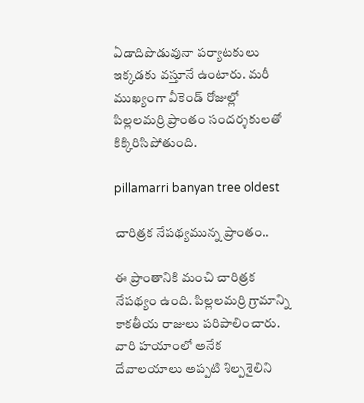ఏడాదిపొడువునా ప‌ర్యాట‌కులు ఇక్క‌డ‌కు వ‌స్తూనే ఉంటారు. మ‌రీ ముఖ్యంగా వీకెండ్ రోజుల్లో పిల్ల‌లమ‌ర్రి ప్రాంతం సంద‌ర్శ‌కుల‌తో కిక్కిరిసిపోతుంది.

pillamarri banyan tree oldest

చారిత్రక నేప‌థ్యమున్న ప్రాంతం..

ఈ ప్రాంతానికి మంచి చారిత్రక నేప‌థ్యం ఉంది. పిల్లలమర్రి గ్రామాన్ని కాకతీయ రాజులు పరిపాలించారు. వారి హయాంలో అనేక దేవాలయాలు అప్పటి శిల్పశైలిని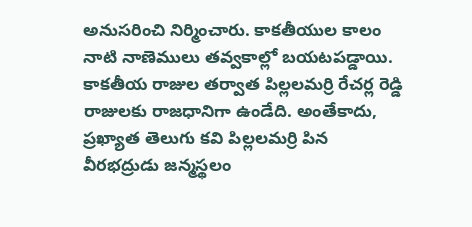అనుసరించి నిర్మించారు. కాకతీయుల కాలం నాటి నాణెములు త‌వ్వ‌కాల్లో బ‌య‌ట‌ప‌డ్డాయి. కాక‌తీయ రాజుల తర్వాత పిల్లలమర్రి రేచర్ల రెడ్డి రాజులకు రాజధానిగా ఉండేది. అంతేకాదు, ప్రఖ్యాత తెలుగు కవి పిల్లలమర్రి పిన వీరభద్రుడు జన్మస్థలం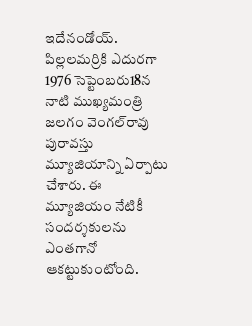ఇదేనండోయ్‌. పిల్ల‌ల‌మ‌ర్రికి ఎదుర‌గా 1976 సెప్టెంబరు18న నాటి ముఖ్యమంత్రి జలగం వెంగల్‌రావు పురావ‌స్తు మ్యూజియాన్ని ఏర్పాటు చేశారు. ఈ మ్యూజియం నేటికీ సంద‌ర్శ‌కుల‌ను ఎంత‌గానో ఆక‌ట్టుకుంటోంది.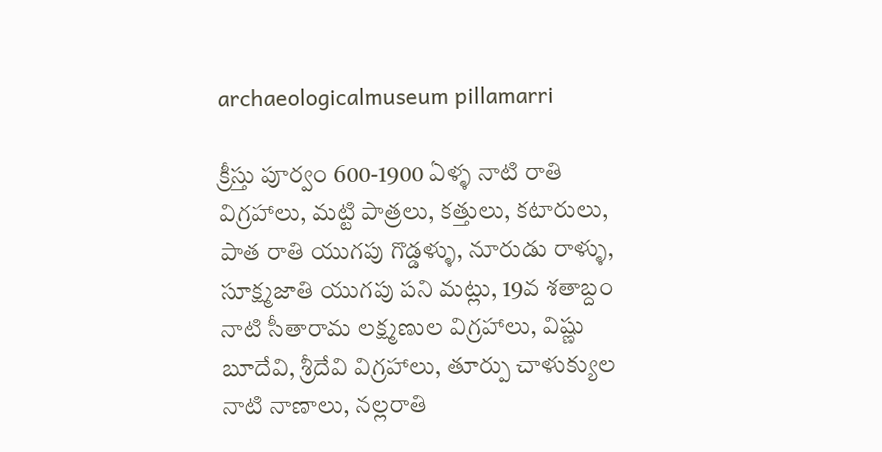archaeologicalmuseum pillamarri

క్రీస్తు పూర్వం 600-1900 ఏళ్ళ నాటి రాతి విగ్రహాలు, మట్టి పాత్రలు, కత్తులు, కటారులు, పాత రాతి యుగపు గొడ్డళ్ళు, నూరుడు రాళ్ళు, సూక్ష్మజాతి యుగపు పని మట్లు, 19వ శతాబ్దం నాటి సీతారామ లక్ష్మణుల విగ్రహాలు, విష్ణు బూదేవి, శ్రీదేవి విగ్రహాలు, తూర్పు చాళుక్యుల నాటి నాణాలు, నల్లరాతి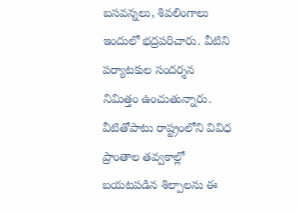బసవన్నలు, శివలింగాలు ఇందులో భ‌ద్ర‌ప‌రిచారు. వీటిని ప‌ర్యాట‌కుల సంద‌ర్శ‌న నిమిత్తం ఉంచుతున్నారు. వీటితోపాటు రాష్ట్రంలోని వివిధ ప్రాంతాల తవ్వకాల్లో బ‌య‌ట‌ప‌డిన‌ శిల్పాలను ఈ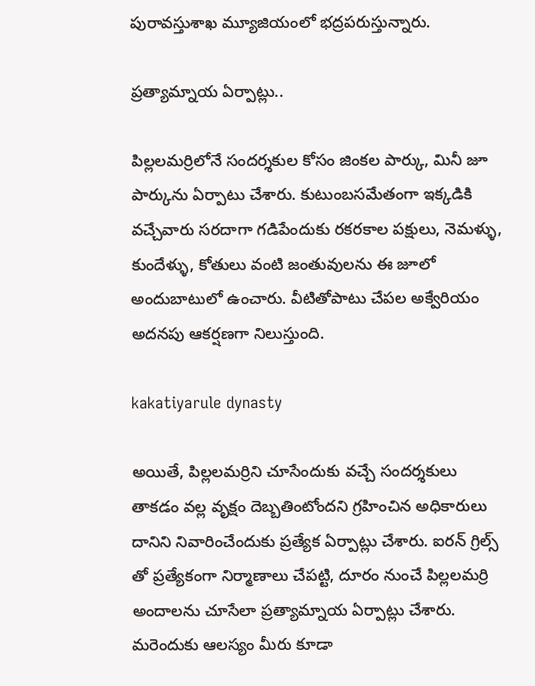పురావస్తుశాఖ మ్యూజియంలో భ‌ద్ర‌ప‌రుస్తున్నారు.

ప్ర‌త్యామ్నాయ ఏర్పాట్లు..

పిల్లలమర్రిలోనే సంద‌ర్శ‌కుల కోసం జింకల పార్కు, మినీ జూ పార్కును ఏర్పాటు చేశారు. కుటుంబ‌స‌మేతంగా ఇక్క‌డికి వ‌చ్చేవారు సర‌దాగా గ‌డిపేందుకు రకరకాల పక్షులు, నెమళ్ళు, కుందేళ్ళు, కోతులు వంటి జంతువుల‌ను ఈ జూలో అందుబాటులో ఉంచారు. వీటితోపాటు చేపల అక్వేరియం అద‌న‌పు ఆక‌ర్ష‌ణ‌గా నిలుస్తుంది.

kakatiyarule dynasty

అయితే, పిల్ల‌ల‌మ‌ర్రిని చూసేందుకు వ‌చ్చే సంద‌ర్శ‌కులు తాక‌డం వ‌ల్ల వృక్షం దెబ్బ‌తింటోంద‌ని గ్ర‌హించిన అధికారులు దానిని నివారించేందుకు ప్ర‌త్యేక ఏర్పాట్లు చేశారు. ఐర‌న్ గ్రిల్స్ తో ప్ర‌త్యేకంగా నిర్మాణాలు చేప‌ట్టి, దూరం నుంచే పిల్ల‌లమ‌ర్రి అందాలను చూసేలా ప్ర‌త్యామ్నాయ ఏర్పాట్లు చేశారు. మ‌రెందుకు ఆల‌స్యం మీరు కూడా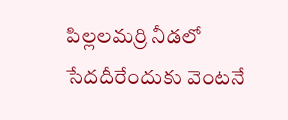పిల్ల‌ల‌మ‌ర్రి నీడ‌లో సేద‌దీరేందుకు వెంట‌నే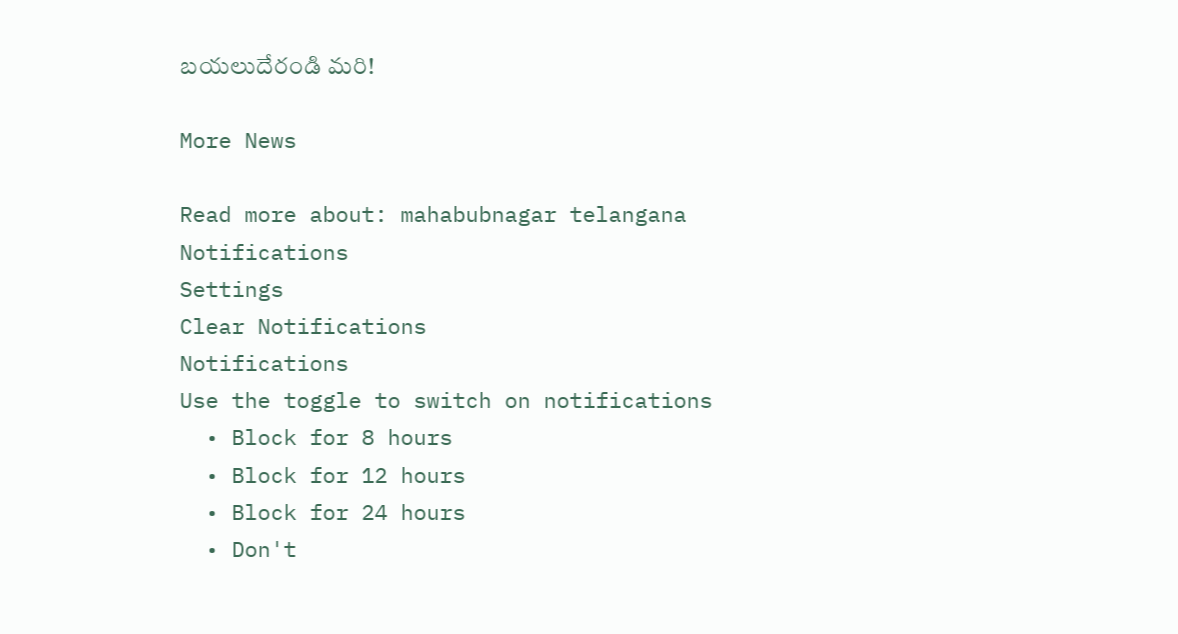బ‌య‌లుదేరండి మ‌రి!

More News

Read more about: mahabubnagar telangana
Notifications
Settings
Clear Notifications
Notifications
Use the toggle to switch on notifications
  • Block for 8 hours
  • Block for 12 hours
  • Block for 24 hours
  • Don't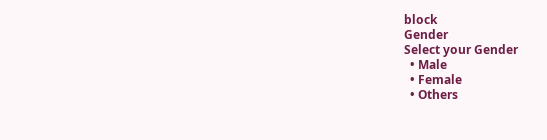block
Gender
Select your Gender
  • Male
  • Female
  • Others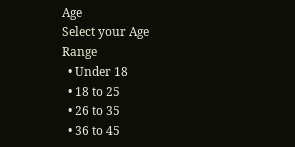Age
Select your Age Range
  • Under 18
  • 18 to 25
  • 26 to 35
  • 36 to 45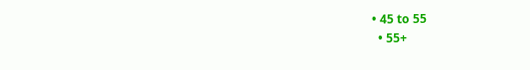• 45 to 55
  • 55+